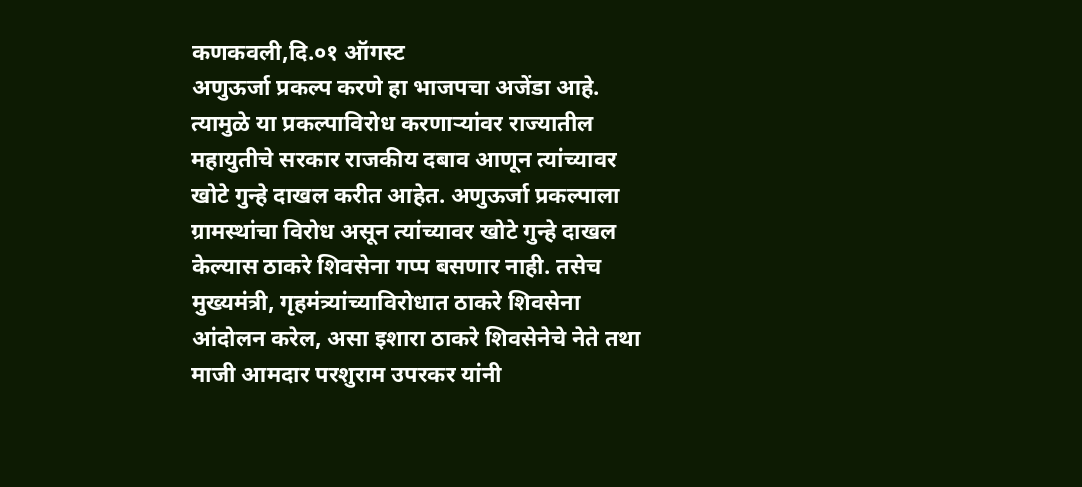कणकवली,दि.०१ ऑगस्ट
अणुऊर्जा प्रकल्प करणे हा भाजपचा अजेंडा आहे. त्यामुळे या प्रकल्पाविरोध करणाऱ्यांवर राज्यातील महायुतीचे सरकार राजकीय दबाव आणून त्यांच्यावर खोटे गुन्हे दाखल करीत आहेत. अणुऊर्जा प्रकल्पाला ग्रामस्थांचा विरोध असून त्यांच्यावर खोटे गुन्हे दाखल केल्यास ठाकरे शिवसेना गप्प बसणार नाही. तसेच मुख्यमंत्री, गृहमंत्र्यांच्याविरोधात ठाकरे शिवसेना आंदोलन करेल, असा इशारा ठाकरे शिवसेनेचे नेते तथा माजी आमदार परशुराम उपरकर यांनी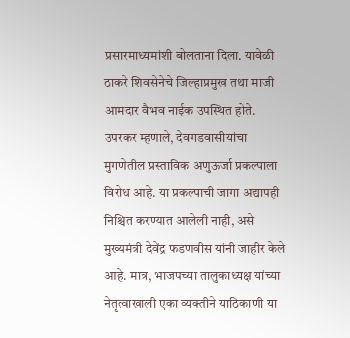प्रसारमाध्यमांशी बोलताना दिला. यावेळी ठाकरे शिवसेनेचे जिल्हाप्रमुख तथा माजी आमदार वैभव नाईक उपस्थित होते.
उपरकर म्हणाले, देवगडवासीयांचा मुगणेतील प्रस्ताविक अणुऊर्जा प्रकल्पाला विरोध आहे. या प्रकल्पाची जागा अद्यापही निश्चित करण्यात आलेली नाही, असे मुख्यमंत्री देवेंद्र फडणवीस यांनी जाहीर केले आहे. मात्र, भाजपच्या तालुकाध्यक्ष यांच्या नेतृत्वाखाली एका व्यक्तीने याठिकाणी या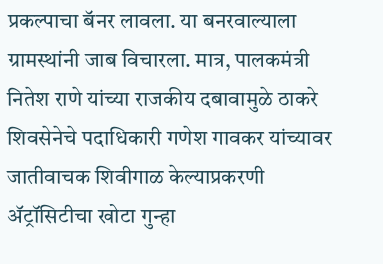प्रकल्पाचा बॅनर लावला. या बनरवाल्याला ग्रामस्थांनी जाब विचारला. मात्र, पालकमंत्री नितेश राणे यांच्या राजकीय दबावामुळे ठाकरे शिवसेनेचे पदाधिकारी गणेश गावकर यांच्यावर जातीवाचक शिवीगाळ केल्याप्रकरणी ॲट्रॉसिटीचा खोटा गुन्हा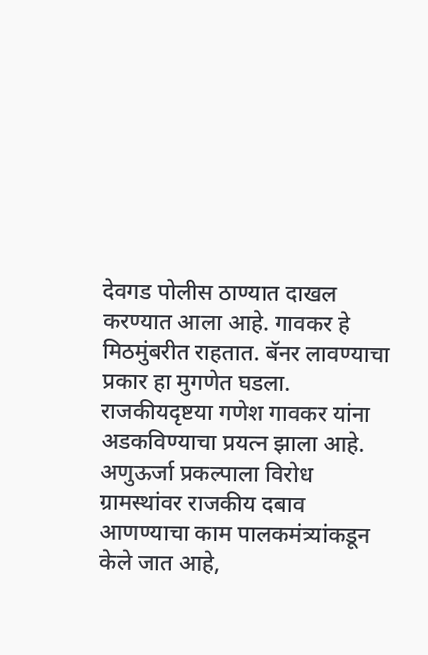देवगड पोलीस ठाण्यात दाखल करण्यात आला आहे. गावकर हे मिठमुंबरीत राहतात. बॅनर लावण्याचा प्रकार हा मुगणेत घडला. राजकीयदृष्टया गणेश गावकर यांना अडकविण्याचा प्रयत्न झाला आहे. अणुऊर्जा प्रकल्पाला विरोध ग्रामस्थांवर राजकीय दबाव आणण्याचा काम पालकमंत्र्यांकडून केले जात आहे,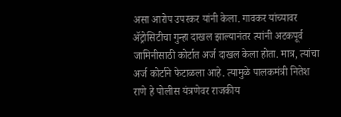असा आरोप उपरकर यांनी केला. गावकर यांच्यावर ॲट्रोसिटीचा गुन्हा दाखल झाल्यानंतर त्यांनी अटकपूर्व जामिनीसाठी कोर्टात अर्ज दाखल केला होता. मात्र, त्यांचा अर्ज कोर्टाने फेटाळला आहे. त्यामुळे पालकमंत्री नितेश राणे हे पोलीस यंत्रणेवर राजकीय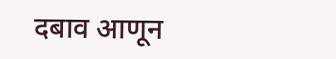दबाव आणून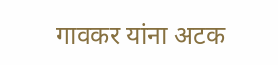गावकर यांना अटक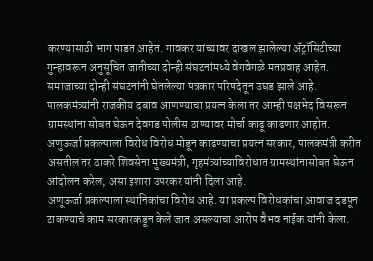करण्यासाठी भाग पाडत आहेत. गावकर यांच्यावर दाखल झालेल्या ॲट्रॉसिटीच्या गुन्हावरून अनुसूचित जातीच्या दोन्ही संघटनांमध्ये वेगवेगळे मतप्रवाह आहेत. समाजाच्या दोन्ही संघटनांनी घेतलेल्या पत्रकार परिषदेतून उघड झाले आहे. पालकमंत्र्यांनी राजकीय दबाव आणण्याचा प्रयत्न केला तर आम्ही पक्षभेद विसरून ग्रामस्थांना सोबत घेऊन देवगड पोलीस ठाण्यावर मोर्चा काढू काढणार आहोत. अणुऊर्जा प्रकल्पाला विरोध विरोध मोडून काढण्याचा प्रयत्न सरकार, पालकमंत्री करीत असतील तर ठाकरे शिवसेना मुख्यमंत्री, गृहमंत्र्यांच्याविरोधात ग्रामस्थांनासोबत घेऊन आंदोलन करेल, असा इशारा उपरकर यांनी दिला आहे.
अणूऊर्जा प्रकल्पाला स्थानिकांचा विरोध आहे. या प्रकल्प विरोधकांचा आवाज दडपून टाकण्याचे काम सरकारकडून केले जात असल्याचा आरोप वैभव नाईक यांनी केला.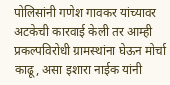पोलिसांनी गणेश गावकर यांच्यावर अटकेची कारवाई केली तर आम्ही प्रकल्पविरोधी ग्रामस्थांना घेऊन मोर्चा काढू, असा इशारा नाईक यांनी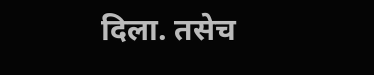दिला. तसेच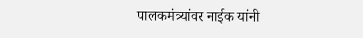पालकमंत्र्यांवर नाईक यांनी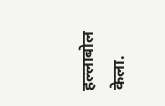हल्लाबोल केला.